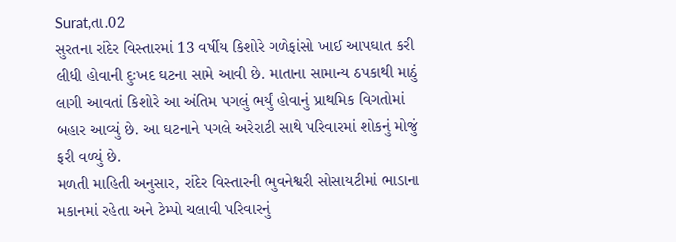Surat,તા.02
સુરતના રાંદેર વિસ્તારમાં 13 વર્ષીય કિશોરે ગળેફાંસો ખાઈ આપઘાત કરી લીધી હોવાની દુઃખદ ઘટના સામે આવી છે. માતાના સામાન્ય ઠપકાથી માઠું લાગી આવતાં કિશોરે આ અંતિમ પગલું ભર્યું હોવાનું પ્રાથમિક વિગતોમાં બહાર આવ્યું છે. આ ઘટનાને પગલે અરેરાટી સાથે પરિવારમાં શોકનું મોજું ફરી વળ્યું છે.
મળતી માહિતી અનુસાર, રાંદેર વિસ્તારની ભુવનેશ્વરી સોસાયટીમાં ભાડાના મકાનમાં રહેતા અને ટેમ્પો ચલાવી પરિવારનું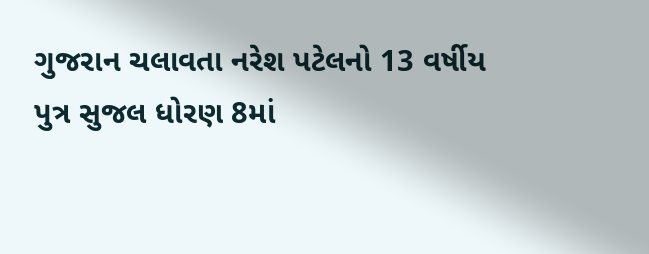ગુજરાન ચલાવતા નરેશ પટેલનો 13 વર્ષીય પુત્ર સુજલ ધોરણ 8માં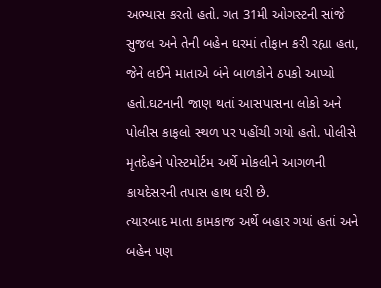અભ્યાસ કરતો હતો. ગત 31મી ઓગસ્ટની સાંજે સુજલ અને તેની બહેન ઘરમાં તોફાન કરી રહ્યા હતા, જેને લઈને માતાએ બંને બાળકોને ઠપકો આપ્યો હતો.ઘટનાની જાણ થતાં આસપાસના લોકો અને પોલીસ કાફલો સ્થળ પર પહોંચી ગયો હતો. પોલીસે મૃતદેહને પોસ્ટમોર્ટમ અર્થે મોકલીને આગળની કાયદેસરની તપાસ હાથ ધરી છે.
ત્યારબાદ માતા કામકાજ અર્થે બહાર ગયાં હતાં અને બહેન પણ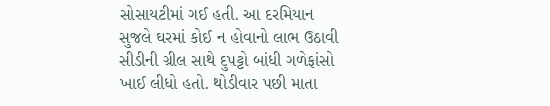સોસાયટીમાં ગઈ હતી. આ દરમિયાન સુજલે ઘરમાં કોઈ ન હોવાનો લાભ ઉઠાવી સીડીની ગ્રીલ સાથે દુપટ્ટો બાંધી ગળેફાંસો ખાઈ લીધો હતો. થોડીવાર પછી માતા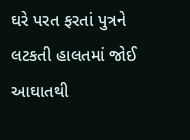ઘરે પરત ફરતાં પુત્રને લટકતી હાલતમાં જોઈ આઘાતથી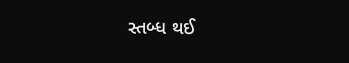સ્તબ્ધ થઈ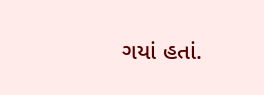ગયાં હતાં.